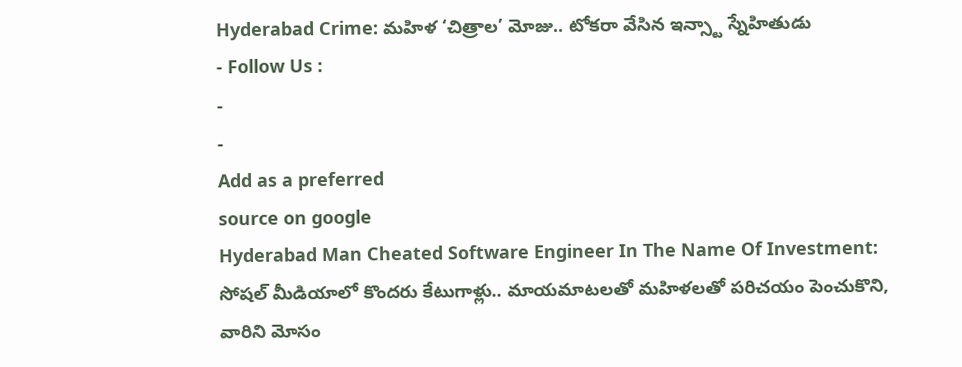Hyderabad Crime: మహిళ ‘చిత్రాల’ మోజు.. టోకరా వేసిన ఇన్స్టా స్నేహితుడు
- Follow Us :
-
-
Add as a preferred
source on google
Hyderabad Man Cheated Software Engineer In The Name Of Investment: సోషల్ మీడియాలో కొందరు కేటుగాళ్లు.. మాయమాటలతో మహిళలతో పరిచయం పెంచుకొని, వారిని మోసం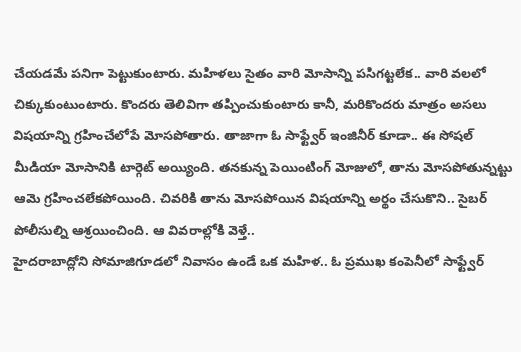చేయడమే పనిగా పెట్టుకుంటారు. మహిళలు సైతం వారి మోసాన్ని పసిగట్టలేక.. వారి వలలో చిక్కుకుంటుంటారు. కొందరు తెలివిగా తప్పించుకుంటారు కానీ, మరికొందరు మాత్రం అసలు విషయాన్ని గ్రహించేలోపే మోసపోతారు. తాజాగా ఓ సాఫ్ట్వేర్ ఇంజినీర్ కూడా.. ఈ సోషల్ మీడియా మోసానికి టార్గెట్ అయ్యింది. తనకున్న పెయింటింగ్ మోజులో, తాను మోసపోతున్నట్టు ఆమె గ్రహించలేకపోయింది. చివరికి తాను మోసపోయిన విషయాన్ని అర్థం చేసుకొని.. సైబర్ పోలీసుల్ని ఆశ్రయించింది. ఆ వివరాల్లోకి వెళ్తే..
హైదరాబాద్లోని సోమాజిగూడలో నివాసం ఉండే ఒక మహిళ.. ఓ ప్రముఖ కంపెనీలో సాఫ్ట్వేర్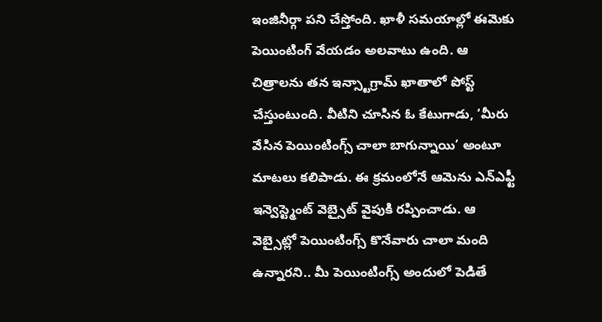ఇంజినీర్గా పని చేస్తోంది. ఖాళీ సమయాల్లో ఈమెకు పెయింటింగ్ వేయడం అలవాటు ఉంది. ఆ చిత్రాలను తన ఇన్స్టాగ్రామ్ ఖాతాలో పోస్ట్ చేస్తుంటుంది. వీటిని చూసిన ఓ కేటుగాడు, ‘మీరు వేసిన పెయింటింగ్స్ చాలా బాగున్నాయి’ అంటూ మాటలు కలిపాడు. ఈ క్రమంలోనే ఆమెను ఎన్ఎఫ్టీ ఇన్వెస్ట్మెంట్ వెబ్సైట్ వైపుకి రప్పించాడు. ఆ వెబ్సైట్లో పెయింటింగ్స్ కొనేవారు చాలా మంది ఉన్నారని.. మీ పెయింటింగ్స్ అందులో పెడితే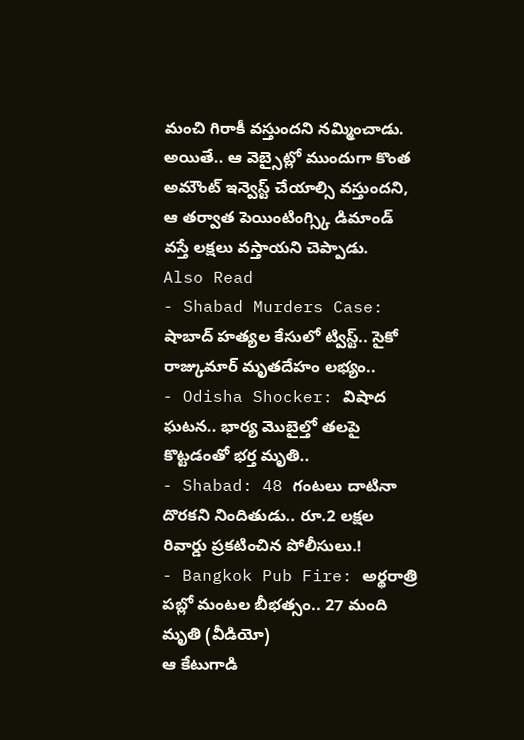మంచి గిరాకీ వస్తుందని నమ్మించాడు. అయితే.. ఆ వెబ్సైట్లో ముందుగా కొంత అమౌంట్ ఇన్వెస్ట్ చేయాల్సి వస్తుందని, ఆ తర్వాత పెయింటింగ్స్కి డిమాండ్ వస్తే లక్షలు వస్తాయని చెప్పాడు.
Also Read
- Shabad Murders Case: షాబాద్ హత్యల కేసులో ట్విస్ట్.. సైకో రాజ్కుమార్ మృతదేహం లభ్యం..
- Odisha Shocker: విషాద ఘటన.. భార్య మొబైల్తో తలపై కొట్టడంతో భర్త మృతి..
- Shabad: 48 గంటలు దాటినా దొరకని నిందితుడు.. రూ.2 లక్షల రివార్డు ప్రకటించిన పోలీసులు.!
- Bangkok Pub Fire: అర్థరాత్రి పబ్లో మంటల బీభత్సం.. 27 మంది మృతి (వీడియో)
ఆ కేటుగాడి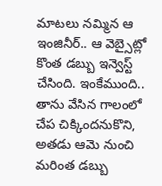మాటలు నమ్మిన ఆ ఇంజినీర్.. ఆ వెబ్సైట్లో కొంత డబ్బు ఇన్వెస్ట్ చేసింది. ఇంకేముంది.. తాను వేసిన గాలంలో చేప చిక్కిందనుకొని, అతడు ఆమె నుంచి మరింత డబ్బు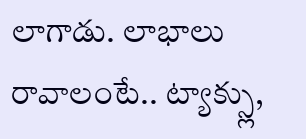లాగాడు. లాభాలు రావాలంటే.. ట్యాక్స్లు,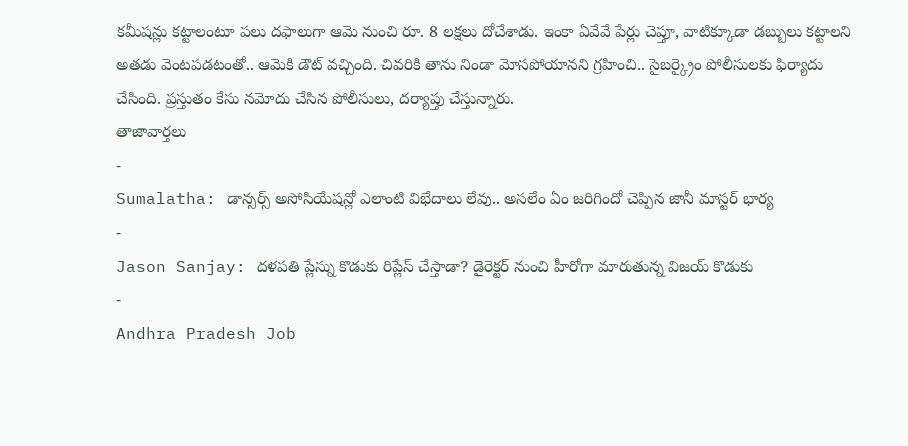కమీషన్లు కట్టాలంటూ పలు దఫాలుగా ఆమె నుంచి రూ. 8 లక్షలు దోచేశాడు. ఇంకా ఏవేవే పేర్లు చెప్తూ, వాటిక్కూడా డబ్బులు కట్టాలని అతడు వెంటపడటంతో.. ఆమెకి డౌట్ వచ్చింది. చివరికి తాను నిండా మోసపోయానని గ్రహించి.. సైబర్క్రైం పోలీసులకు ఫిర్యాదు చేసింది. ప్రస్తుతం కేసు నమోదు చేసిన పోలీసులు, దర్యాప్తు చేస్తున్నారు.
తాజావార్తలు
-
Sumalatha: డాన్సర్స్ అసోసియేషన్లో ఎలాంటి విభేదాలు లేవు.. అసలేం ఏం జరిగిందో చెప్పిన జానీ మాస్టర్ భార్య
-
Jason Sanjay: దళపతి ప్లేస్ను కొడుకు రిప్లేస్ చేస్తాడా? డైరెక్టర్ నుంచి హీరోగా మారుతున్న విజయ్ కొడుకు
-
Andhra Pradesh Job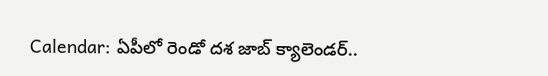Calendar: ఏపీలో రెండో దశ జాబ్ క్యాలెండర్..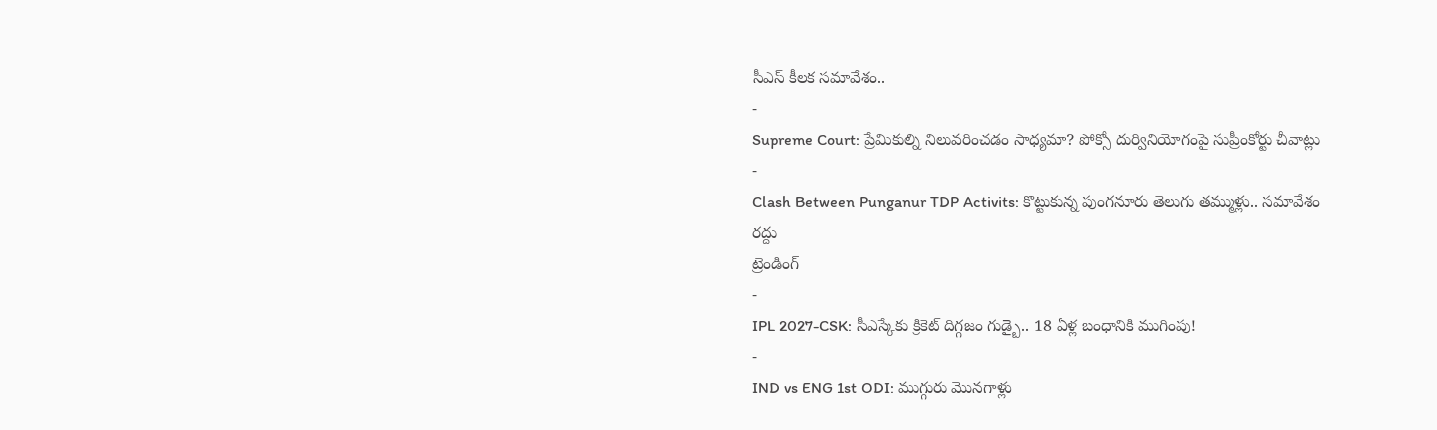సీఎస్ కీలక సమావేశం..
-
Supreme Court: ప్రేమికుల్ని నిలువరించడం సాధ్యమా? పోక్సో దుర్వినియోగంపై సుప్రీంకోర్టు చీవాట్లు
-
Clash Between Punganur TDP Activits: కొట్టుకున్న పుంగనూరు తెలుగు తమ్ముళ్లు.. సమావేశం రద్దు
ట్రెండింగ్
-
IPL 2027-CSK: సీఎస్కేకు క్రికెట్ దిగ్గజం గుడ్బై.. 18 ఏళ్ల బంధానికి ముగింపు!
-
IND vs ENG 1st ODI: ముగ్గురు మొనగాళ్లు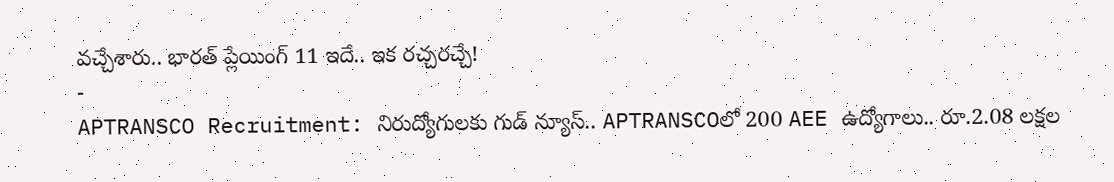వచ్చేశారు.. భారత్ ప్లేయింగ్ 11 ఇదే.. ఇక రచ్చరచ్చే!
-
APTRANSCO Recruitment: నిరుద్యోగులకు గుడ్ న్యూస్.. APTRANSCOలో 200 AEE ఉద్యోగాలు.. రూ.2.08 లక్షల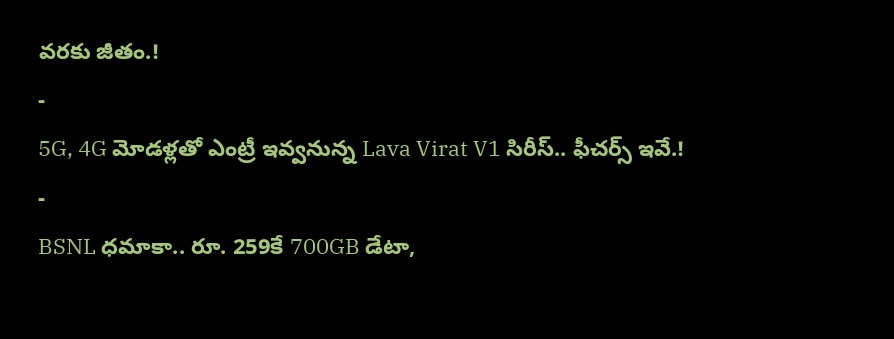వరకు జీతం.!
-
5G, 4G మోడళ్లతో ఎంట్రీ ఇవ్వనున్న Lava Virat V1 సిరీస్.. ఫీచర్స్ ఇవే.!
-
BSNL ధమాకా.. రూ. 259కే 700GB డేటా,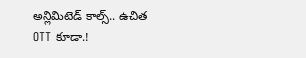అన్లిమిటెడ్ కాల్స్.. ఉచిత OTT కూడా.!